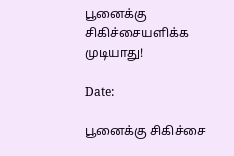பூனைக்கு சிகிச்சையளிக்க முடியாது!

Date:

பூனைக்கு சிகிச்சை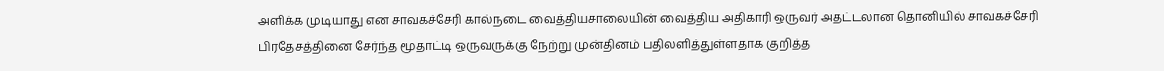அளிக்க முடியாது என சாவகச்சேரி கால்நடை வைத்தியசாலையின் வைத்திய அதிகாரி ஒருவர் அதட்டலான தொனியில் சாவகச்சேரி பிரதேசத்தினை சேர்ந்த மூதாட்டி ஒருவருக்கு நேற்று முன்தினம் பதிலளித்துள்ளதாக குறித்த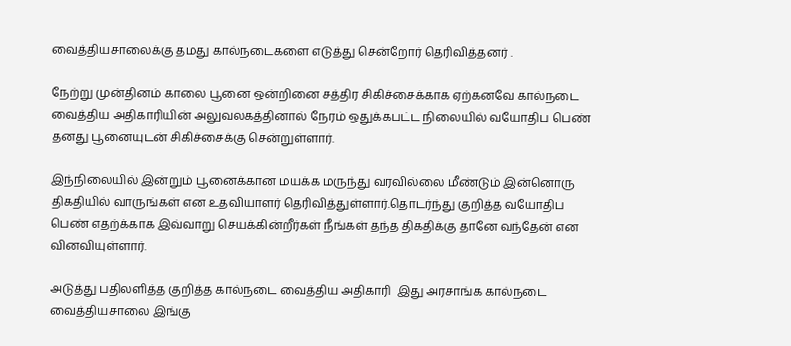வைத்தியசாலைக்கு தமது கால்நடைகளை எடுத்து சென்றோர் தெரிவித்தனர் .

நேற்று முன்தினம் காலை பூனை ஒன்றினை சத்திர சிகிச்சைக்காக ஏற்கனவே கால்நடை வைத்திய அதிகாரியின் அலுவலகத்தினால் நேரம் ஒதுக்கபட்ட நிலையில் வயோதிப பெண் தனது பூனையுடன் சிகிச்சைக்கு சென்றுள்ளார்.

இந்நிலையில் இன்றும் பூனைக்கான மயக்க மருந்து வரவில்லை மீண்டும் இன்னொரு திகதியில் வாருங்கள் என உதவியாளர் தெரிவித்துள்ளார்.தொடர்ந்து குறித்த வயோதிப பெண் எதற்க்காக இவ்வாறு செயக்கின்றீர்கள் நீங்கள் தந்த திகதிக்கு தானே வந்தேன் என வினவியுள்ளார்.

அடுத்து பதிலளித்த குறித்த கால்நடை வைத்திய அதிகாரி  இது அரசாங்க கால்நடை வைத்தியசாலை இங்கு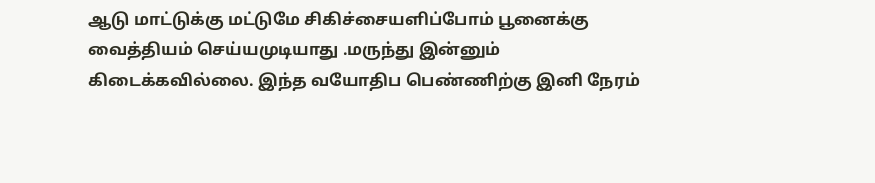ஆடு மாட்டுக்கு மட்டுமே சிகிச்சையளிப்போம் பூனைக்கு வைத்தியம் செய்யமுடியாது .மருந்து இன்னும் கிடைக்கவில்லை. இந்த வயோதிப பெண்ணிற்கு இனி நேரம்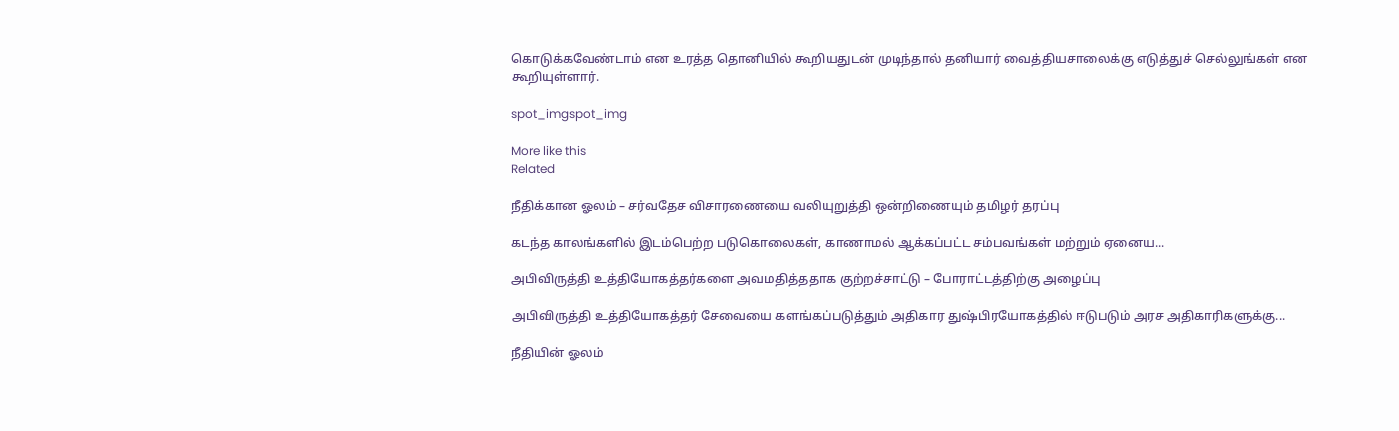கொடுக்கவேண்டாம் என உரத்த தொனியில் கூறியதுடன் முடிந்தால் தனியார் வைத்தியசாலைக்கு எடுத்துச் செல்லுங்கள் என கூறியுள்ளார்.

spot_imgspot_img

More like this
Related

நீதிக்கான ஓலம் – சர்வதேச விசாரணையை வலியுறுத்தி ஒன்றிணையும் தமிழர் தரப்பு

கடந்த காலங்களில் இடம்பெற்ற படுகொலைகள், காணாமல் ஆக்கப்பட்ட சம்பவங்கள் மற்றும் ஏனைய...

அபிவிருத்தி உத்தியோகத்தர்களை அவமதித்ததாக குற்றச்சாட்டு – போராட்டத்திற்கு அழைப்பு

அபிவிருத்தி உத்தியோகத்தர் சேவையை களங்கப்படுத்தும் அதிகார துஷ்பிரயோகத்தில் ஈடுபடும் அரச அதிகாரிகளுக்கு...

நீதியின் ஓலம்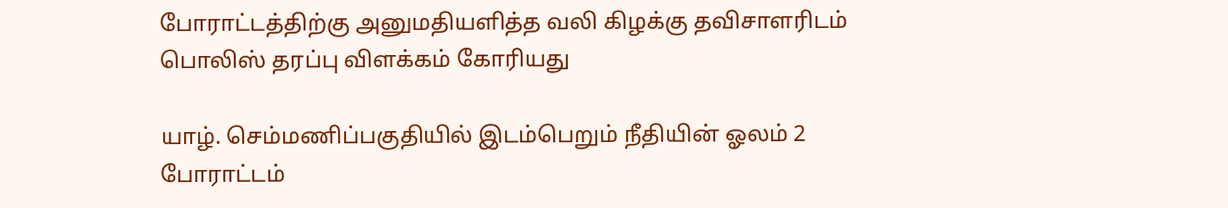போராட்டத்திற்கு அனுமதியளித்த வலி கிழக்கு தவிசாளரிடம் பொலிஸ் தரப்பு விளக்கம் கோரியது

யாழ். செம்மணிப்பகுதியில் இடம்பெறும் நீதியின் ஓலம் 2 போராட்டம்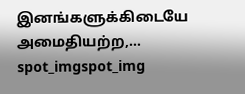இனங்களுக்கிடையே அமைதியற்ற,...
spot_imgspot_img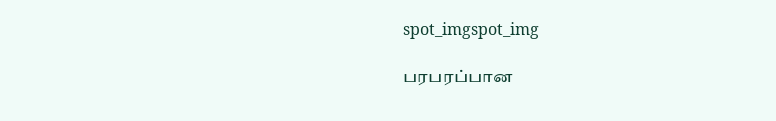spot_imgspot_img

பரபரப்பான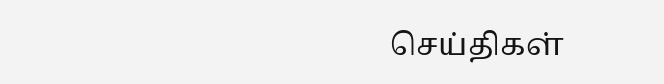செய்திகள்